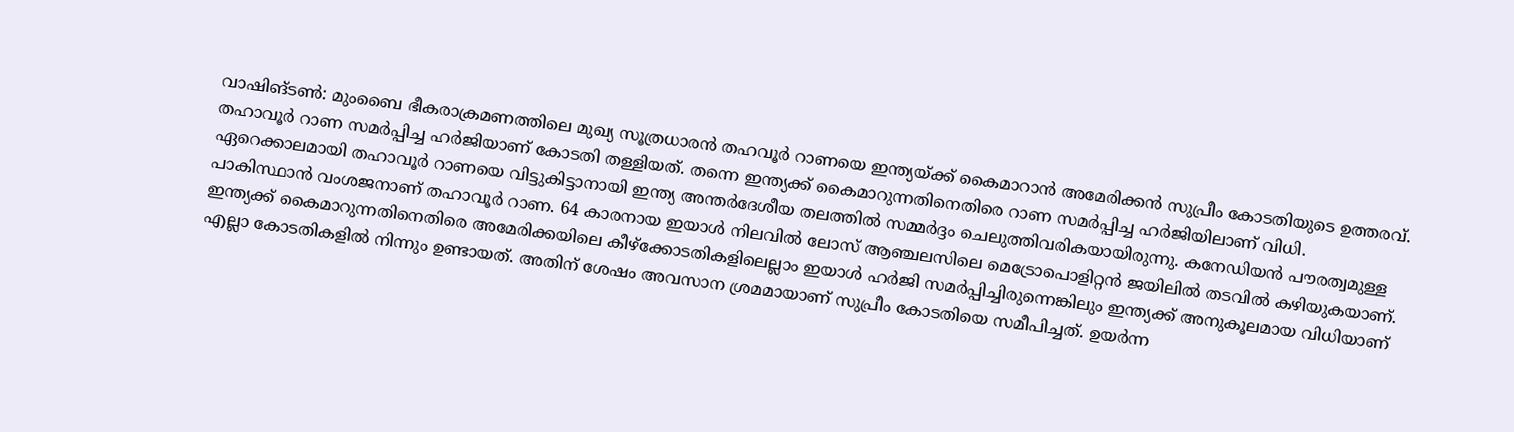വാഷിങ്ടൺ: മുംബൈ ഭീകരാക്രമണത്തിലെ മുഖ്യ സൂത്രധാരൻ തഹവൂർ റാണയെ ഇന്ത്യയ്ക്ക് കൈമാറാൻ അമേരിക്കൻ സുപ്രീം കോടതിയുടെ ഉത്തരവ്. തഹാവൂർ റാണ സമർപ്പിച്ച ഹർജിയാണ് കോടതി തള്ളിയത്. തന്നെ ഇന്ത്യക്ക് കൈമാറുന്നതിനെതിരെ റാണ സമർപ്പിച്ച ഹർജിയിലാണ് വിധി. ഏറെക്കാലമായി തഹാവൂർ റാണയെ വിട്ടുകിട്ടാനായി ഇന്ത്യ അന്തർദേശീയ തലത്തിൽ സമ്മർദ്ദം ചെലുത്തിവരികയായിരുന്നു. കനേഡിയൻ പൗരത്വമുള്ള പാകിസ്ഥാൻ വംശജനാണ് തഹാവൂർ റാണ. 64 കാരനായ ഇയാൾ നിലവിൽ ലോസ് ആഞ്ചലസിലെ മെട്രോപൊളിറ്റൻ ജയിലിൽ തടവിൽ കഴിയുകയാണ്. ഇന്ത്യക്ക് കൈമാറുന്നതിനെതിരെ അമേരിക്കയിലെ കീഴ്ക്കോടതികളിലെല്ലാം ഇയാൾ ഹർജി സമർപ്പിച്ചിരുന്നെങ്കിലും ഇന്ത്യക്ക് അനുകൂലമായ വിധിയാണ് എല്ലാ കോടതികളിൽ നിന്നും ഉണ്ടായത്. അതിന് ശേഷം അവസാന ശ്രമമായാണ് സുപ്രീം കോടതിയെ സമീപിച്ചത്. ഉയർന്ന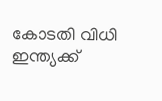കോടതി വിധി ഇന്ത്യക്ക്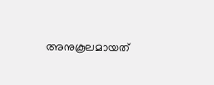അനുകൂലമായത്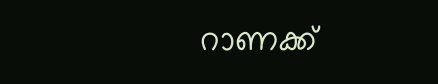റാണക്ക്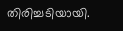തിരിച്ചടിയായി.